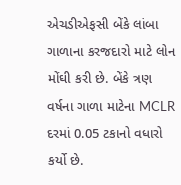એચડીએફસી બેંકે લાંબા ગાળાના કરજદારો માટે લોન મોંઘી કરી છે. બેંકે ત્રણ વર્ષના ગાળા માટેના MCLR દરમાં 0.05 ટકાનો વધારો કર્યો છે.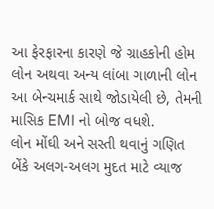આ ફેરફારના કારણે જે ગ્રાહકોની હોમ લોન અથવા અન્ય લાંબા ગાળાની લોન આ બેન્ચમાર્ક સાથે જોડાયેલી છે, તેમની માસિક EMI નો બોજ વધશે.
લોન મોંઘી અને સસ્તી થવાનું ગણિત
બેંકે અલગ-અલગ મુદત માટે વ્યાજ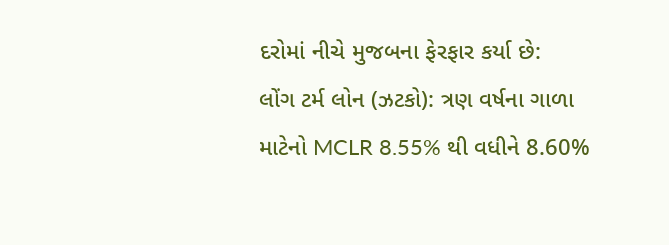દરોમાં નીચે મુજબના ફેરફાર કર્યા છે:
લોંગ ટર્મ લોન (ઝટકો): ત્રણ વર્ષના ગાળા માટેનો MCLR 8.55% થી વધીને 8.60%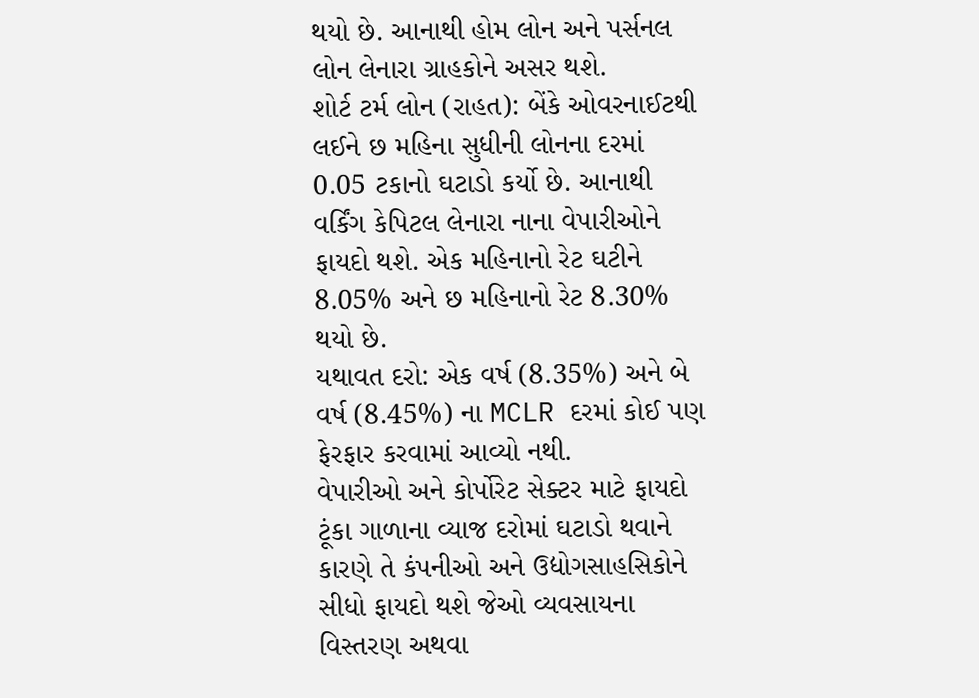થયો છે. આનાથી હોમ લોન અને પર્સનલ લોન લેનારા ગ્રાહકોને અસર થશે.
શોર્ટ ટર્મ લોન (રાહત): બેંકે ઓવરનાઈટથી લઈને છ મહિના સુધીની લોનના દરમાં 0.05 ટકાનો ઘટાડો કર્યો છે. આનાથી વર્કિંગ કેપિટલ લેનારા નાના વેપારીઓને ફાયદો થશે. એક મહિનાનો રેટ ઘટીને 8.05% અને છ મહિનાનો રેટ 8.30% થયો છે.
યથાવત દરો: એક વર્ષ (8.35%) અને બે વર્ષ (8.45%) ના MCLR દરમાં કોઈ પણ ફેરફાર કરવામાં આવ્યો નથી.
વેપારીઓ અને કોર્પોરેટ સેક્ટર માટે ફાયદો
ટૂંકા ગાળાના વ્યાજ દરોમાં ઘટાડો થવાને કારણે તે કંપનીઓ અને ઉદ્યોગસાહસિકોને સીધો ફાયદો થશે જેઓ વ્યવસાયના વિસ્તરણ અથવા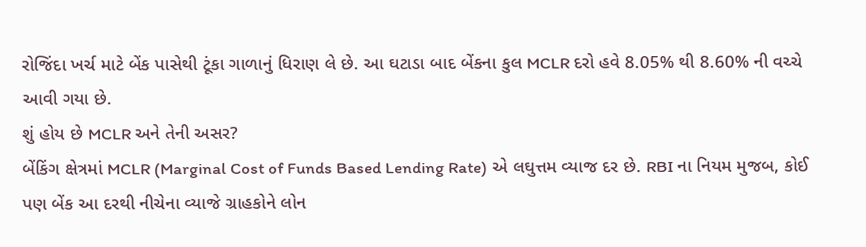રોજિંદા ખર્ચ માટે બેંક પાસેથી ટૂંકા ગાળાનું ધિરાણ લે છે. આ ઘટાડા બાદ બેંકના કુલ MCLR દરો હવે 8.05% થી 8.60% ની વચ્ચે આવી ગયા છે.
શું હોય છે MCLR અને તેની અસર?
બેંકિંગ ક્ષેત્રમાં MCLR (Marginal Cost of Funds Based Lending Rate) એ લઘુત્તમ વ્યાજ દર છે. RBI ના નિયમ મુજબ, કોઈ પણ બેંક આ દરથી નીચેના વ્યાજે ગ્રાહકોને લોન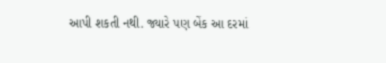આપી શકતી નથી. જ્યારે પણ બેંક આ દરમાં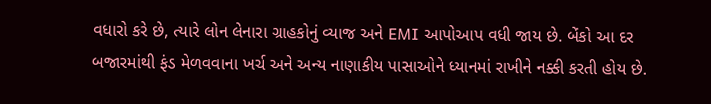વધારો કરે છે, ત્યારે લોન લેનારા ગ્રાહકોનું વ્યાજ અને EMI આપોઆપ વધી જાય છે. બેંકો આ દર બજારમાંથી ફંડ મેળવવાના ખર્ચ અને અન્ય નાણાકીય પાસાઓને ધ્યાનમાં રાખીને નક્કી કરતી હોય છે.